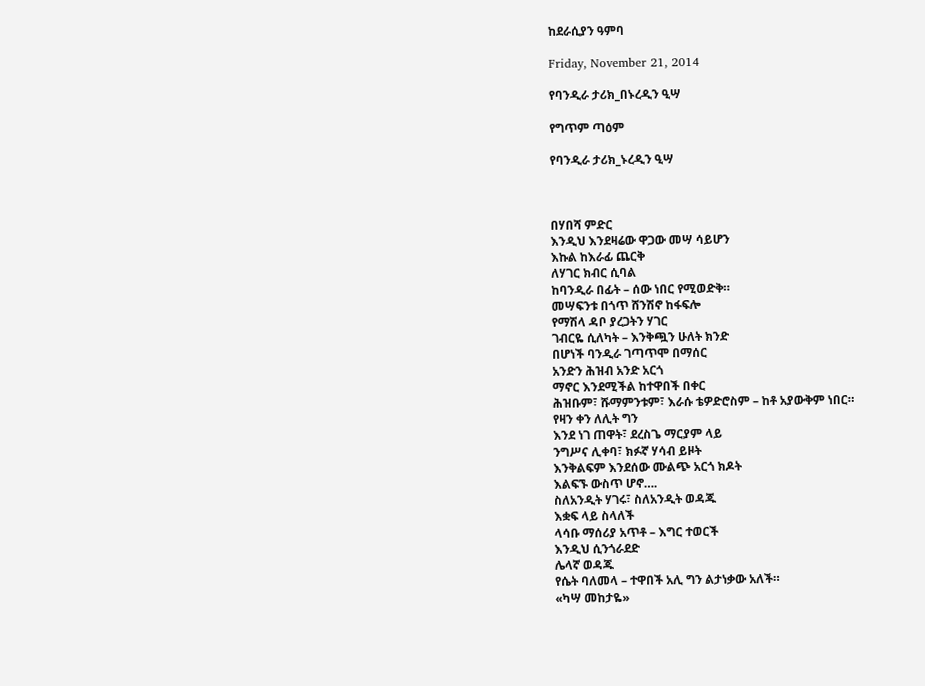ከደራሲያን ዓምባ

Friday, November 21, 2014

የባንዲራ ታሪክ_በኑረዲን ዒሣ

የግጥም ጣዕም

የባንዲራ ታሪክ_ኑረዲን ዒሣ



በሃበሻ ምድር
እንዲህ እንደዛሬው ዋጋው መሣ ሳይሆን
እኩል ከእራፊ ጨርቅ
ለሃገር ክብር ሲባል
ከባንዲራ በፊት – ሰው ነበር የሚወድቅ።
መሣፍንቱ በጎጥ ሸንሽኖ ከፋፍሎ
የማሽላ ዳቦ ያረጋትን ሃገር
ገብርዬ ሲለካት – እንቅጯን ሁለት ክንድ
በሆነች ባንዲራ ገጣጥሞ በማሰር
አንድን ሕዝብ አንድ አርጎ
ማኖር እንደሚችል ከተዋበች በቀር
ሕዝቡም፣ ሹማምንቱም፣ እራሱ ቴዎድሮስም – ከቶ አያውቅም ነበር።
የዛን ቀን ለሊት ግን
እንደ ነገ ጠዋት፣ ደረስጌ ማርያም ላይ
ንግሥና ሊቀባ፣ ክፉኛ ሃሳብ ይዞት
እንቅልፍም እንደሰው ሙልጭ አርጎ ክዶት
እልፍኙ ውስጥ ሆኖ….
ስለአንዲት ሃገሩ፣ ስለአንዲት ወዳጁ
እቋፍ ላይ ስላለች
ላሳቡ ማሰሪያ አጥቶ – እግር ተወርች
እንዲህ ሲንጎራደድ
ሌላኛ ወዳጁ
የሴት ባለመላ – ተዋበች አሊ ግን ልታነቃው አለች።
«ካሣ መከታዬ»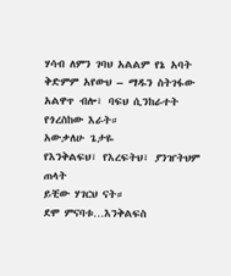ሃሳብ ለምን ገባህ አልልም የኔ አባት
ቅድምም አየውህ – ማዱን ስትገፋው
አልዋጥ ብሎ፣ ባፍህ ሲንከራተት የጎረስከው እራት።
አውቃለሁ ጌታዬ
የእንቅልፍህ፣ የእረፍትህ፣ ያንዠትህም ጠላት
ይቺው ሃገርህ ናት።
ደሞ ምናባቱ…እንቅልፍስ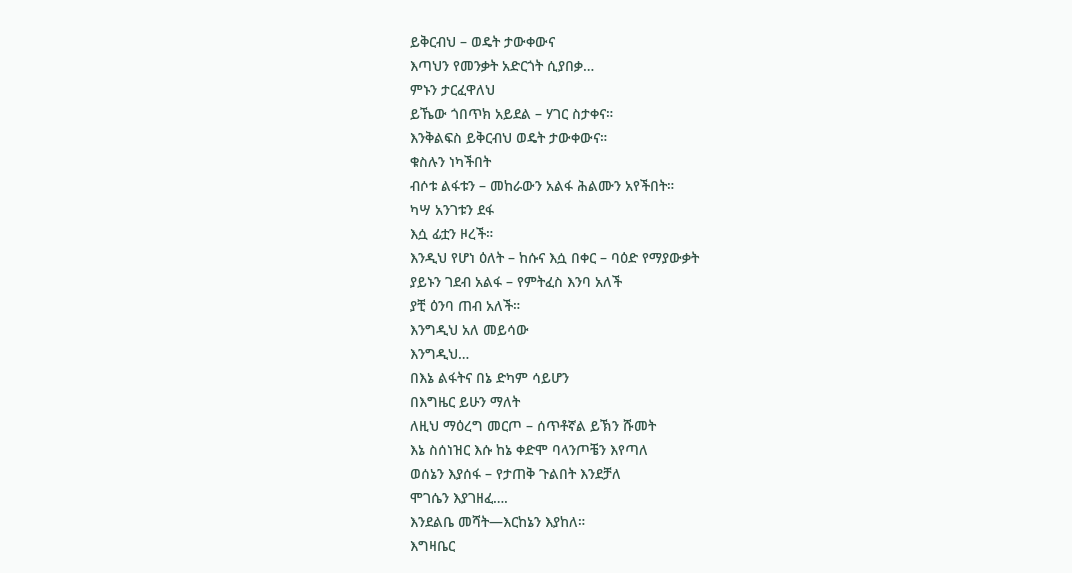ይቅርብህ – ወዴት ታውቀውና
እጣህን የመንቃት አድርጎት ሲያበቃ…
ምኑን ታርፈዋለህ
ይኼው ጎበጥክ አይደል – ሃገር ስታቀና።
እንቅልፍስ ይቅርብህ ወዴት ታውቀውና።
ቁስሉን ነካችበት
ብሶቱ ልፋቱን – መከራውን አልፋ ሕልሙን አየችበት።
ካሣ አንገቱን ደፋ
እሷ ፊቷን ዞረች።
እንዲህ የሆነ ዕለት – ከሱና እሷ በቀር – ባዕድ የማያውቃት
ያይኑን ገደብ አልፋ – የምትፈስ እንባ አለች
ያቺ ዕንባ ጠብ አለች።
እንግዲህ አለ መይሳው
እንግዲህ…
በእኔ ልፋትና በኔ ድካም ሳይሆን
በእግዜር ይሁን ማለት
ለዚህ ማዕረግ መርጦ – ሰጥቶኛል ይኽን ሹመት
እኔ ስሰነዝር እሱ ከኔ ቀድሞ ባላንጦቼን እየጣለ
ወሰኔን እያሰፋ – የታጠቅ ጉልበት እንደቻለ
ሞገሴን እያገዘፈ….
እንደልቤ መሻት—እርከኔን እያከለ።
እግዛቤር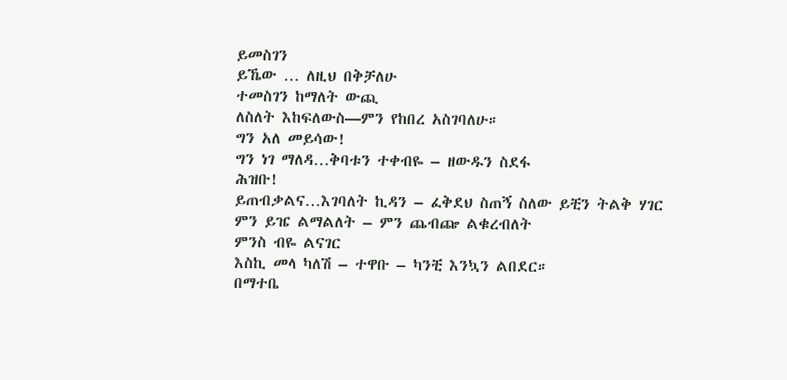ይመስገን
ይኼው … ለዚህ በቅቻለሁ
ተመስገን ከማለት ውጪ
ለስለት እከፍለውስ—ምን የከበረ አስገባለሁ።
ግን አለ መይሳው!
ግን ነገ ማለዳ…ቅባቱን ተቀብዬ – ዘውዱን ስደፋ
ሕዝቡ!
ይጠብቃልና…እገባለት ኪዳን – ፈቅደህ ስጠኝ ስለው ይቺን ትልቅ ሃገር
ምን ይዤ ልማልለት – ምን ጨብጬ ልቁረብለት
ምንስ ብዬ ልናገር
እስኪ መላ ካለሽ – ተዋቡ – ካንቺ እንኳን ልበደር።
በማተቤ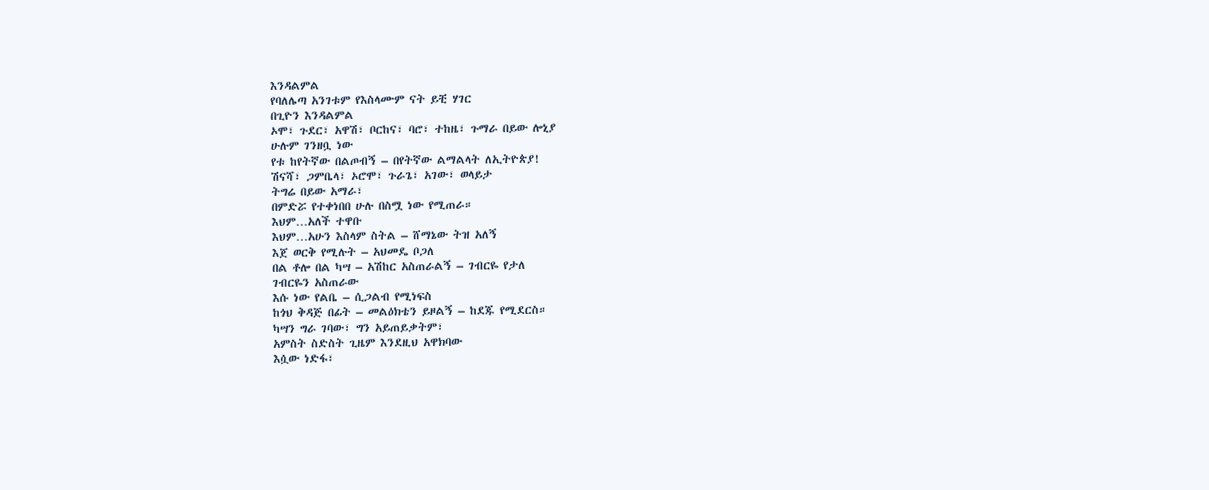እንዳልምል
የባለሌጣ አንገቱም የእስላሙም ናት ይቺ ሃገር
በጊዮን እንዳልምል
ኦሞ፣ ጉደር፣ አዋሽ፣ ቦርከና፣ ባሮ፣ ተከዜ፣ ጉማራ በይው ሎኒያ
ሁሉም ገንዘቧ ነው
የቱ ከየትኛው በልጦብኝ – በየትኛው ልማልላት ለኢትዮጵያ!
ሽናሻ፣ ጋምቤላ፣ ኦሮሞ፣ ጉራጌ፣ አገው፣ ወላይታ
ትግሬ በይው አማራ፣
በምድሯ የተቀነበበ ሁሉ በስሟ ነው የሚጠራ።
እህም…አለች ተዋቡ
እህም…አሁን እስላም ስትል – ሸማኔው ትዝ አለኝ
እጀ ወርቅ የሚሉት – አህመዴ ቦጋለ
በል ቶሎ በል ካሣ – አሽከር አስጠራልኝ – ገብርዬ የታለ
ገብርዬን አስጠራው
እሱ ነው የልቤ – ሲጋልብ የሚነፍስ
ከጎህ ቅዳጅ በፊት – መልዕክቴን ይዞልኝ – ከደጁ የሚደርስ።
ካሣን ግራ ገባው፣ ግን አይጠይቃትም፣
አምስት ስድስት ጊዜም እንደዚህ አዋክባው
እሷው ነድፋ፣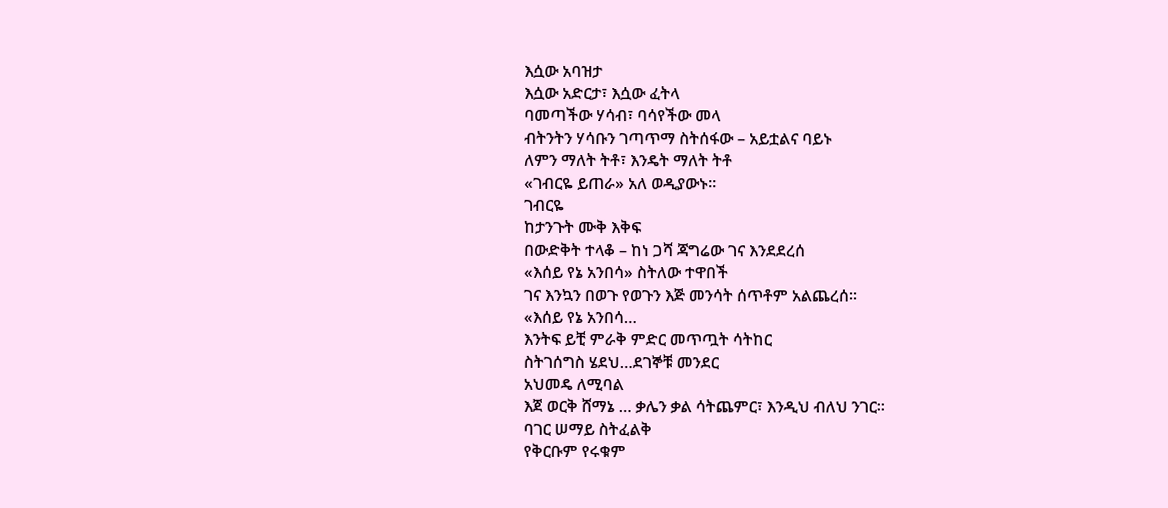እሷው አባዝታ
እሷው አድርታ፣ እሷው ፈትላ
ባመጣችው ሃሳብ፣ ባሳየችው መላ
ብትንትን ሃሳቡን ገጣጥማ ስትሰፋው – አይቷልና ባይኑ
ለምን ማለት ትቶ፣ እንዴት ማለት ትቶ
«ገብርዬ ይጠራ» አለ ወዲያውኑ።
ገብርዬ
ከታንጉት ሙቅ እቅፍ
በውድቅት ተላቆ – ከነ ጋሻ ጃግሬው ገና እንደደረሰ
«እሰይ የኔ አንበሳ» ስትለው ተዋበች
ገና እንኳን በወጉ የወጉን እጅ መንሳት ሰጥቶም አልጨረሰ።
«እሰይ የኔ አንበሳ…
እንትፍ ይቺ ምራቅ ምድር መጥጧት ሳትከር
ስትገሰግስ ሄደህ…ደገኞቹ መንደር
አህመዴ ለሚባል
እጀ ወርቅ ሸማኔ … ቃሌን ቃል ሳትጨምር፣ እንዲህ ብለህ ንገር።
ባገር ሠማይ ስትፈልቅ
የቅርቡም የሩቁም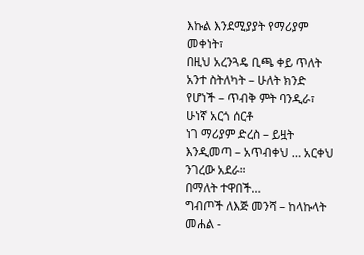እኩል እንደሚያያት የማሪያም መቀነት፣
በዚህ አረንጓዴ ቢጫ ቀይ ጥለት
አንተ ስትለካት – ሁለት ክንድ የሆነች – ጥብቅ ምት ባንዲራ፣
ሁነኛ አርጎ ሰርቶ
ነገ ማሪያም ድረስ – ይዟት እንዲመጣ – አጥብቀህ … አርቀህ ንገረው አደራ።
በማለት ተዋበች…
ግብጦች ለእጅ መንሻ – ከላኩላት መሐል -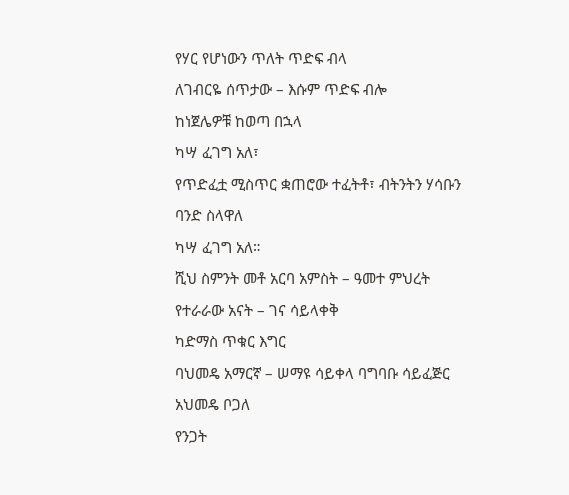የሃር የሆነውን ጥለት ጥድፍ ብላ
ለገብርዬ ሰጥታው – እሱም ጥድፍ ብሎ
ከነጀሌዎቹ ከወጣ በኋላ
ካሣ ፈገግ አለ፣
የጥድፈቷ ሚስጥር ቋጠሮው ተፈትቶ፣ ብትንትን ሃሳቡን
ባንድ ስላዋለ
ካሣ ፈገግ አለ።
ሺህ ስምንት መቶ አርባ አምስት – ዓመተ ምህረት
የተራራው አናት – ገና ሳይላቀቅ
ካድማስ ጥቁር እግር
ባህመዴ አማርኛ – ሠማዩ ሳይቀላ ባግባቡ ሳይፈጅር
አህመዴ ቦጋለ
የንጋት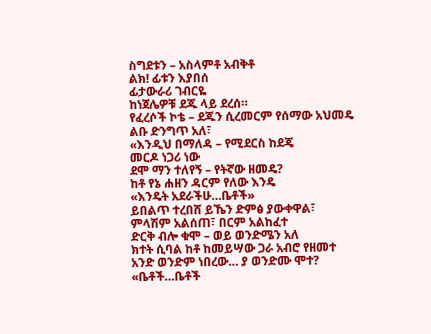ስግደቱን – አስላምቶ አብቅቶ
ልክ! ፊቱን እያበሰ
ፊታውራሪ ገብርዬ
ከነጀሌዎቹ ደጁ ላይ ደረሰ።
የፈረሶች ኮቴ – ደጁን ሲረመርም የሰማው አህመዴ
ልቡ ድንግጥ አለ፣
«እንዲህ በማለዳ – የሚደርስ ከደጄ
መርዶ ነጋሪ ነው
ደሞ ማን ተለየኝ – የትኛው ዘመዴ?
ከቶ የኔ ሐዘን ዳርም የለው እንዴ
«እንዴት አደራችሁ…ቤቶች»
ይበልጥ ተረበሸ ይኼን ድምፅ ያውቀዋል፣
ምላሽም አልሰጠ፣ በርም አልከፈተ
ድርቅ ብሎ ቁሞ – ወይ ወንድሜን አለ
ክተት ሲባል ከቶ ከመይሣው ጋራ አብሮ የዘመተ
አንድ ወንድም ነበረው… ያ ወንድሙ ሞተ?
«ቤቶች…ቤቶች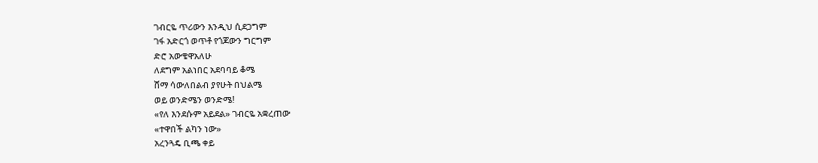ገብርዬ ጥሪውን እንዲህ ሲደጋግም
ገፋ አድርጎ ወጥቶ የጎጆውን ግርግም
ድሮ አውቄዋአለሁ
ለደግም አልነበር አደባባይ ቆሜ
ሸማ ሳውለበልብ ያየሁት በህልሜ
ወይ ወንድሜን ወንድሜ!
«የለ እንደሱም አይደል» ገብርዬ አቋረጠው
«ተዋበች ልካን ነው»
አረንጓዴ ቢጫ ቀይ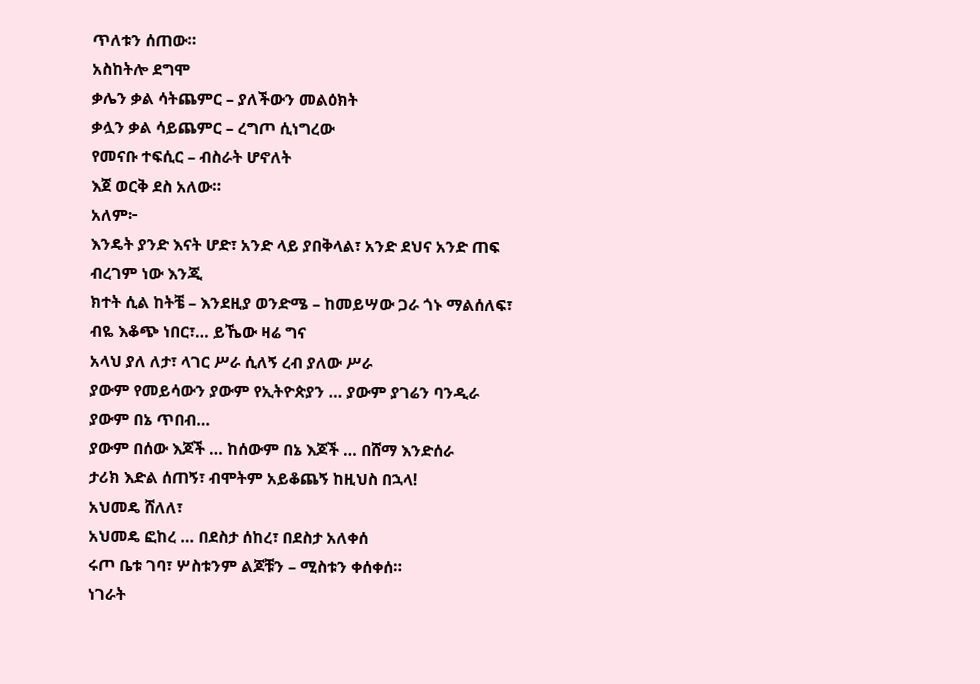ጥለቱን ሰጠው።
አስከትሎ ደግሞ
ቃሌን ቃል ሳትጨምር – ያለችውን መልዕክት
ቃሏን ቃል ሳይጨምር – ረግጦ ሲነግረው
የመናቡ ተፍሲር – ብስራት ሆኖለት
እጀ ወርቅ ደስ አለው።
አለም፦
እንዴት ያንድ እናት ሆድ፣ አንድ ላይ ያበቅላል፣ አንድ ደህና አንድ ጠፍ
ብረገም ነው እንጂ
ክተት ሲል ከትቼ – እንደዚያ ወንድሜ – ከመይሣው ጋራ ጎኑ ማልሰለፍ፣
ብዬ እቆጭ ነበር፣… ይኼው ዛሬ ግና
አላህ ያለ ለታ፣ ላገር ሥራ ሲለኝ ረብ ያለው ሥራ
ያውም የመይሳውን ያውም የኢትዮጵያን … ያውም ያገሬን ባንዲራ
ያውም በኔ ጥበብ…
ያውም በሰው እጆች … ከሰውም በኔ እጆች … በሸማ እንድሰራ
ታሪክ እድል ሰጠኝ፣ ብሞትም አይቆጨኝ ከዚህስ በኋላ!
አህመዴ ሸለለ፣
አህመዴ ፎከረ … በደስታ ሰከረ፣ በደስታ አለቀሰ
ሩጦ ቤቱ ገባ፣ ሦስቱንም ልጆቹን – ሚስቱን ቀሰቀሰ።
ነገራት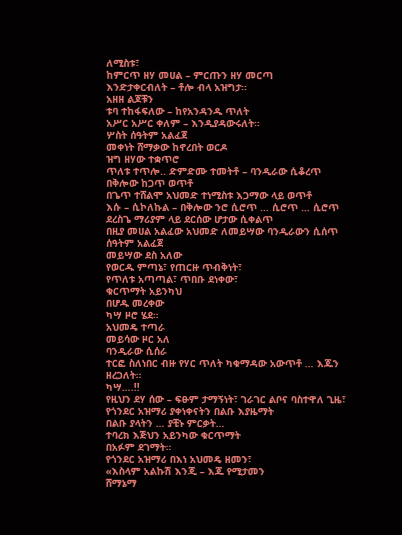ለሚስቱ፣
ከምርጥ ዘሃ መሀል – ምርጡን ዘሃ መርጣ
እንድታቀርብለት – ቶሎ ብላ አዝግታ።
አዘዘ ልጆቹን
ቱባ ተከፋፍለው – ከየአንዳንዱ ጥለት
አሥር አሥር ቀለም – እንዲያዳውሩለት።
ሦስት ሰዓትም አልፈጀ
መቀነት ሸማቃው ከኖረበት ወርዶ
ዝግ ዘሃው ተቋጥሮ
ጥለቱ ተጥሎ.. ድምድሙ ተመትቶ – ባንዲራው ሲቆረጥ
በቅሎው ከጋጥ ወጥቶ
በጌጥ ተሸልሞ አህመድ ተነሚስቱ እጋማው ላይ ወጥቶ
እሱ – ሲኮለኩል – በቅሎው ንሮ ሲሮጥ … ሲሮጥ … ሲሮጥ
ደረስጌ ማሪያም ላይ ደርሰው ሆታው ሲቀልጥ
በዚያ መሀል አልፈው አህመድ ለመይሣው ባንዲራውን ሲሰጥ
ሰዓትም አልፈጀ
መይሣው ደስ አለው
የወርዱ ምጣኔ፣ የጠርዙ ጥብቅነት፣
የጥለቱ አጣጣል፣ ጥበቡ ደነቀው፣
ቁርጥማት አይንካህ
በሆዱ መረቀው
ካሣ ዞሮ ሄደ።
አህመዴ ተጣራ
መይሳው ዞር አለ
ባንዲራው ሲሰራ
ተርፎ ስለነበር ብዙ የሃር ጥለት ካቁማዳው አውጥቶ … እጁን ዘረጋለት።
ካሣ….!!
የዚህን ደሃ ሰው – ፍፁም ታማኝነት፣ ገራገር ልቦና ባስተዋለ ጊዜ፣
የጎንደር አዝማሪ ያቀነቀናትን በልቡ እያዜማት
በልቡ ያላትን … ያቺኑ ምርቃት…
ተባረክ እጅህን አይንካው ቁርጥማት
በአፉም ደገማት።
የጎንደር አዝማሪ በእነ አህመዴ ዘመን፣
«እስላም አልኩሽ እንጂ – እጁ የሚታመን
ሸማኔማ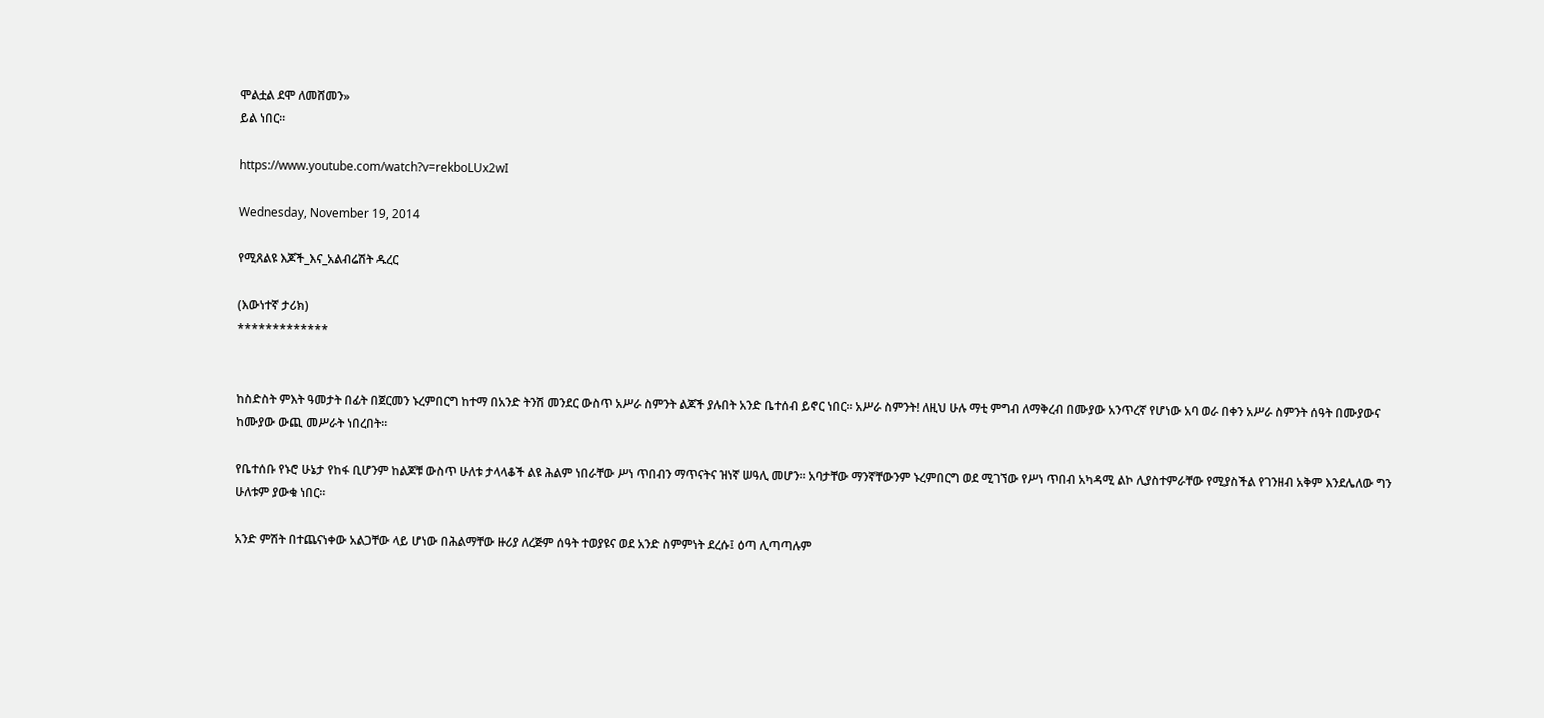ሞልቷል ደሞ ለመሸመን»
ይል ነበር።

https://www.youtube.com/watch?v=rekboLUx2wI

Wednesday, November 19, 2014

የሚጸልዩ እጆች_እና_አልብሬሽት ዱረር

(እውነተኛ ታሪክ)
*************


ከስድስት ምእት ዓመታት በፊት በጀርመን ኑረምበርግ ከተማ በአንድ ትንሽ መንደር ውስጥ አሥራ ስምንት ልጆች ያሉበት አንድ ቤተሰብ ይኖር ነበር፡፡ አሥራ ስምንት! ለዚህ ሁሉ ማቲ ምግብ ለማቅረብ በሙያው አንጥረኛ የሆነው አባ ወራ በቀን አሥራ ስምንት ሰዓት በሙያውና ከሙያው ውጪ መሥራት ነበረበት፡፡

የቤተሰቡ የኑሮ ሁኔታ የከፋ ቢሆንም ከልጆቹ ውስጥ ሁለቱ ታላላቆች ልዩ ሕልም ነበራቸው ሥነ ጥበብን ማጥናትና ዝነኛ ሠዓሊ መሆን፡፡ አባታቸው ማንኛቸውንም ኑረምበርግ ወደ ሚገኘው የሥነ ጥበብ አካዳሚ ልኮ ሊያስተምራቸው የሚያስችል የገንዘብ አቅም እንደሌለው ግን ሁለቱም ያውቁ ነበር፡፡

አንድ ምሽት በተጨናነቀው አልጋቸው ላይ ሆነው በሕልማቸው ዙሪያ ለረጅም ሰዓት ተወያዩና ወደ አንድ ስምምነት ደረሱ፤ ዕጣ ሊጣጣሉም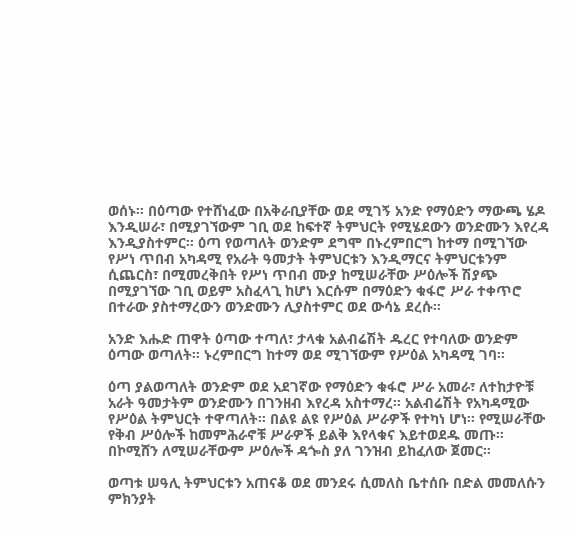ወሰኑ፡፡ በዕጣው የተሸነፈው በአቅራቢያቸው ወደ ሚገኝ አንድ የማዕድን ማውጫ ሄዶ እንዲሠራ፣ በሚያገኘውም ገቢ ወደ ከፍተኛ ትምህርት የሚሄደውን ወንድሙን እየረዳ እንዲያስተምር፡፡ ዕጣ የወጣለት ወንድም ደግሞ በኑረምበርግ ከተማ በሚገኘው የሥነ ጥበብ አካዳሚ የአራት ዓመታት ትምህርቱን እንዲማርና ትምህርቱንም ሲጨርስ፣ በሚመረቅበት የሥነ ጥበብ ሙያ ከሚሠራቸው ሥዕሎች ሽያጭ በሚያገኘው ገቢ ወይም አስፈላጊ ከሆነ እርሱም በማዕድን ቁፋሮ ሥራ ተቀጥሮ በተራው ያስተማረውን ወንድሙን ሊያስተምር ወደ ውሳኔ ደረሱ፡፡

አንድ እሑድ ጠዋት ዕጣው ተጣለ፣ ታላቁ አልብሬሽት ዱረር የተባለው ወንድም ዕጣው ወጣለት፡፡ ኑረምበርግ ከተማ ወደ ሚገኘውም የሥዕል አካዳሚ ገባ፡፡

ዕጣ ያልወጣለት ወንድም ወደ አደገኛው የማዕድን ቁፋሮ ሥራ አመራ፣ ለተከታዮቹ አራት ዓመታትም ወንድሙን በገንዘብ እየረዳ አስተማረ፡፡ አልብሬሽት የአካዳሚው የሥዕል ትምህርት ተዋጣለት፡፡ በልዩ ልዩ የሥዕል ሥራዎች የተካነ ሆነ፡፡ የሚሠራቸው የቅብ ሥዕሎች ከመምሕራኖቹ ሥራዎች ይልቅ እየላቁና እይተወደዱ መጡ፡፡ በኮሚሸን ለሚሠራቸውም ሥዕሎች ዳጐስ ያለ ገንዝብ ይከፈለው ጀመር፡፡

ወጣቱ ሠዓሊ ትምህርቱን አጠናቆ ወደ መንደሩ ሲመለስ ቤተሰቡ በድል መመለሱን ምክንያት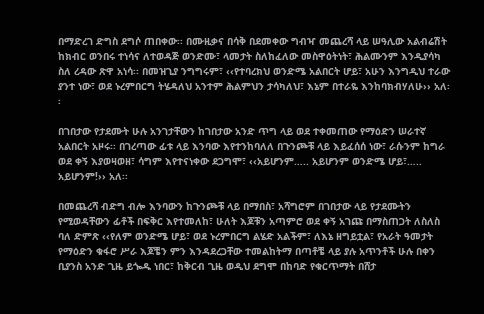በማድረገ ድግስ ደግሶ ጠበቀው፡፡ በሙዚቃና በሳቅ በደመቀው ግብዣ መጨረሻ ላይ ሠዓሊው አልብሬሽት ከክብር ወንበሩ ተነሳና ለተወዳጅ ወንድሙ፣ ላመታት ስለከፈለው መስዋዕትነት፣ ሕልሙንም እንዲያሳካ ስለ ረዳው ጽዋ አነሳ፡፡ በመዝጊያ ንግግሩም፣ ‹‹የተባረክህ ወንድሜ አልበርት ሆይ፣ አሁን እንግዲህ ተራው ያንተ ነው፣ ወደ ኑረምበርግ ትሄዳለህ አንተም ሕልምህን ታሳካለህ፣ እኔም በተራዬ እንከባክብሃለሁ›› አለ፡፡

በገበታው የታደሙት ሁሉ አንገታቸውን ከገበታው አንድ ጥግ ላይ ወደ ተቀመጠው የማዕድን ሠራተኛ አልበርት አዞሩ፡፡ በገረጣው ፊቱ ላይ እንባው እየተንከባለለ በጉንጮቹ ላይ እይፈሰሰ ነው፣ ራሱንም ከግራ ወደ ቀኝ እያወዛወዘ፣ ሳግም እየተናነቀው ደጋግሞ፣ ‹‹አይሆንም….. አይሆንም ወንድሜ ሆይ፣….. አይሆንም!›› አለ፡፡

በመጨረሻ ብድግ ብሎ እንባውን ከጉንጮቹ ላይ በማበስ፣ አሻግሮም በገበታው ላይ የታደሙትን የሚወዳቸውን ፊቶች በፍቅር እየተመለከ፣ ሁለት እጆቹን አጣምሮ ወደ ቀኝ አገጩ በማስጠጋት ለስለስ ባለ ድምጽ ‹‹የለም ወንድሜ ሆይ፣ ወደ ኑረምበርግ ልሄድ አልችም፣ ለእኔ ዘግይቷል፣ የአራት ዓመታት የማዕድን ቁፋሮ ሥራ እጆቼን ምን እንዳደረጋቸው ተመልከትማ በጣቶቼ ላይ ያሉ አጥንቶች ሁሉ በቀን ቢያንስ አንድ ጊዜ ይጐዱ ነበር፣ ከቅርብ ጊዜ ወዲህ ደግሞ በከባድ የቁርጥማት በሸታ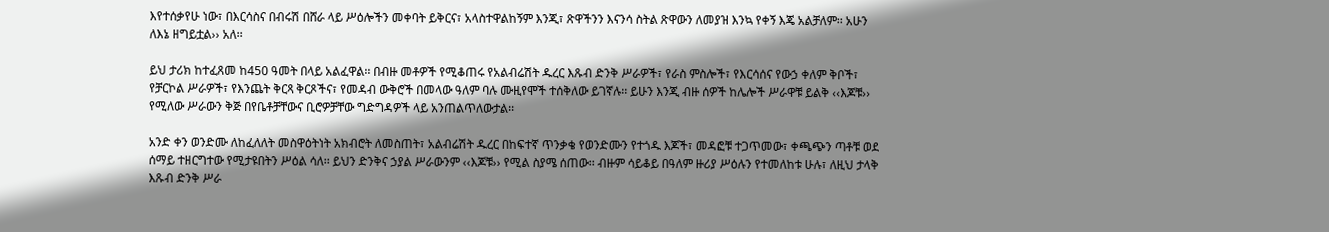እየተሰቃየሁ ነው፣ በእርሳስና በብሩሽ በሸራ ላይ ሥዕሎችን መቀባት ይቅርና፣ አላስተዋልከኝም እንጂ፣ ጽዋችንን እናንሳ ስትል ጽዋውን ለመያዝ እንኳ የቀኝ እጄ አልቻለም፡፡ አሁን ለእኔ ዘግይቷል›› አለ፡፡

ይህ ታሪክ ከተፈጸመ ከ450 ዓመት በላይ አልፈዋል፡፡ በብዙ መቶዎች የሚቆጠሩ የአልብሬሽት ዱረር እጹብ ድንቅ ሥራዎች፣ የራስ ምስሎች፣ የእርሳሰና የውኃ ቀለም ቅቦች፣ የቻርኮል ሥራዎች፣ የእንጨት ቅርጻ ቅርጾችና፣ የመዳብ ውቅሮች በመላው ዓለም ባሉ ሙዚየሞች ተሰቅለው ይገኛሉ፡፡ ይሁን እንጂ ብዙ ሰዎች ከሌሎች ሥራዋቹ ይልቅ ‹‹እጆቹ›› የሚለው ሥራውን ቅጅ በየቤቶቻቸውና ቢሮዎቻቸው ግድግዳዎች ላይ አንጠልጥለውታል፡፡

አንድ ቀን ወንድሙ ለከፈለለት መስዋዕትነት አክብሮት ለመስጠት፣ አልብሬሽት ዱረር በከፍተኛ ጥንቃቄ የወንድሙን የተጎዱ እጆች፣ መዳፎቹ ተጋጥመው፣ ቀጫጭን ጣቶቹ ወደ ሰማይ ተዘርግተው የሚታዩበትን ሥዕል ሳለ፡፡ ይህን ድንቅና ኃያል ሥራውንም ‹‹እጆቹ›› የሚል ስያሜ ሰጠው፡፡ ብዙም ሳይቆይ በዓለም ዙሪያ ሥዕሉን የተመለከቱ ሁሉ፣ ለዚህ ታላቅ እጹብ ድንቅ ሥራ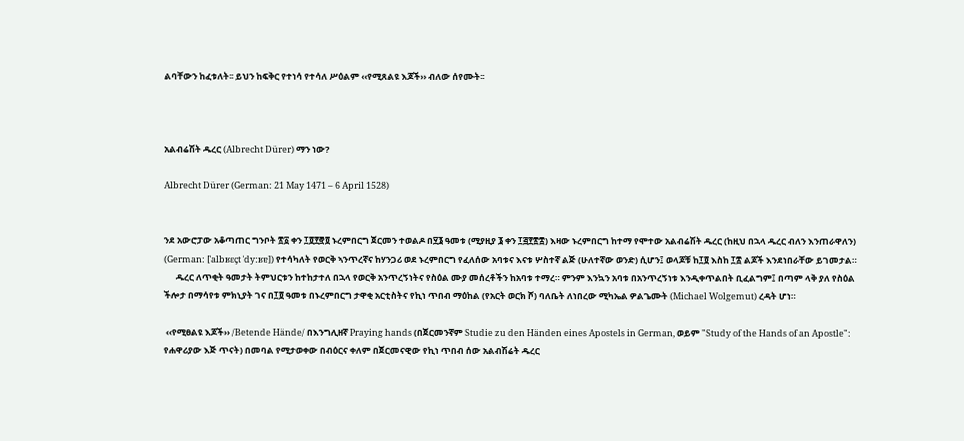ልባቸውን ከፈቱለት፡፡ ይህን ከፍቅር የተነሳ የተሳለ ሥዕልም ‹‹የሚጸልዩ እጆች›› ብለው ሰየሙት፡፡



አልብሬሽት ዱረር (Albrecht Dürer) ማን ነው?

Albrecht Dürer (German: 21 May 1471 – 6 April 1528)


ንደ አውሮፓው አቆጣጠር ግንቦት ፳፩ ቀን ፲፬፻፸፬ ኑረምበርግ ጀርመን ተወልዶ በ፶፮ ዓመቱ (ሚያዚያ ፮ ቀን ፲፭፻፳፰) እዛው ኑረምበርግ ከተማ የሞተው አልብሬሽት ዱረር (ከዚህ በኋላ ዱረር ብለን እንጠራዋለን) (German: [ˈalbʁɛçt ˈdyːʁɐ]) የተሳካለት የወርቅ ኣንጥረኛና ከሃንጋሪ ወደ ኑረምበርግ የፈለሰው አባቱና እናቱ ሦስተኛ ልጅ (ሁለተኛው ወንድ) ሲሆን፤ ወላጆቹ ከ፲፬ እስከ ፲፰ ልጆች እንደነበራቸው ይገመታል።
      ዱረር ለጥቂት ዓመታት ትምህርቱን ከተከታተለ በኋላ የወርቅ አንጥረኝነትና የስዕል ሙያ መሰረቶችን ከአባቱ ተማረ። ምንም እንኳን አባቱ በአንጥረኝነቱ እንዲቀጥልበት ቢፈልግም፤ በጣም ላቅ ያለ የስዕል ችሎታ በማሳየቱ ምክኒያት ገና በ፲፬ ዓመቱ በኑረምበርግ ታዋቂ አርቲስትና የኪነ ጥበብ ማዕከል (የአርት ወርክ ሾ) ባለቤት ለነበረው ሚካኤል ዎልጌሙት (Michael Wolgemut) ረዳት ሆነ።

 ‹‹የሚፀልዩ እጆች›› /Betende Hände/ በእንግሊዘኛ Praying hands (በጀርመንኛም Studie zu den Händen eines Apostels in German, ወይም "Study of the Hands of an Apostle": የሐዋሪያው እጅ ጥናት) በመባል የሚታወቀው በብዕርና ቀለም በጀርመናዊው የኪነ ጥበብ ሰው አልብሽሬት ዱረር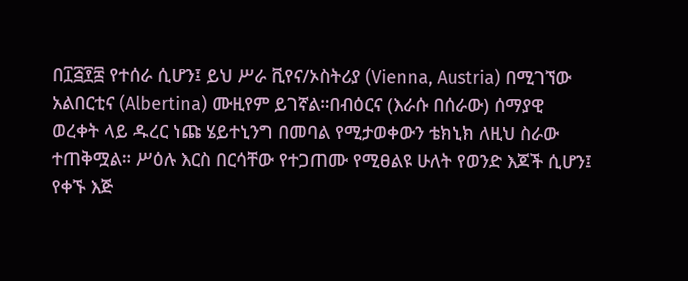በ፲፭፻፰ የተሰራ ሲሆን፤ ይህ ሥራ ቪየና/ኦስትሪያ (Vienna, Austria) በሚገኘው አልበርቲና (Albertina) ሙዚየም ይገኛል።በብዕርና (እራሱ በሰራው) ሰማያዊ ወረቀት ላይ ዱረር ነጩ ሄይተኒንግ በመባል የሚታወቀውን ቴክኒክ ለዚህ ስራው ተጠቅሟል። ሥዕሉ እርስ በርሳቸው የተጋጠሙ የሚፀልዩ ሁለት የወንድ እጆች ሲሆን፤ የቀኙ እጅ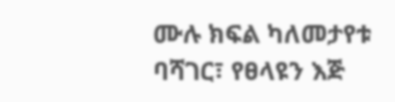ሙሉ ክፍል ካለመታየቱ ባሻገር፣ የፀላዩን እጅ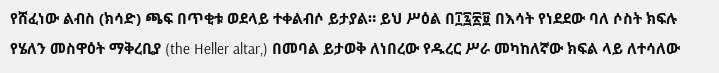የሸፈነው ልብስ (ክሳድ) ጫፍ በጥቂቱ ወደላይ ተቀልብሶ ይታያል። ይህ ሥዕል በ፲፯፳፱ በእሳት የነደደው ባለ ሶስት ክፍሉ የሄለን መስዋዕት ማቅረቢያ (the Heller altar,) በመባል ይታወቅ ለነበረው የዱረር ሥራ መካከለኛው ክፍል ላይ ለተሳለው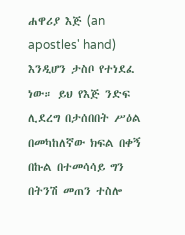ሐዋሪያ እጅ (an apostles' hand) እንዲሆን ታስቦ የተነደፈ ነው። ይህ የእጅ ንድፍ ሊደረግ በታሰበበት ሥዕል በመካከለኛው ክፍል በቀኝ በኩል በተመሳሳይ ግን በትንሽ መጠን ተስሎ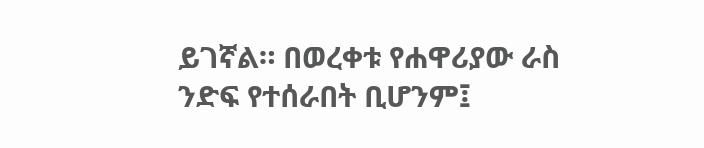ይገኛል። በወረቀቱ የሐዋሪያው ራስ ንድፍ የተሰራበት ቢሆንም፤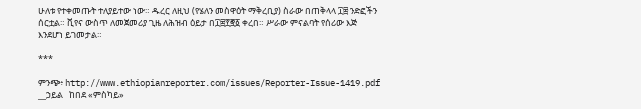ሁለቱ የተቀመጡት ተለያይተው ነው። ዱረር ለዚህ (የሄለን መስዋዕት ማቅረቢያ) ስራው በጠቅላላ ፲፰ ንድፎችን ሰርቷል። ቪየና ውስጥ ለመጀመሪያ ጊዜ ለሕዝብ ዕይታ በ፲፰፻፸፩ ቀረበ። ሥራው ምናልባት የሰሪው እጅ እንደሆነ ይገመታል።

***

ምንጭ፥ http://www.ethiopianreporter.com/issues/Reporter-Issue-1419.pdf __ኃይል   ከበደ «ምስካይ»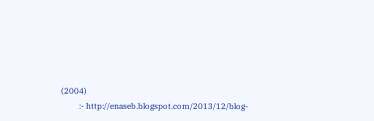(2004)
         :- http://enaseb.blogspot.com/2013/12/blog-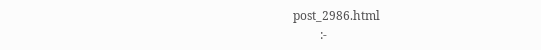post_2986.html
         :-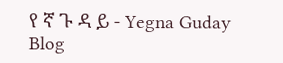የ ኛ ጉ ዳ ይ - Yegna Guday Blog